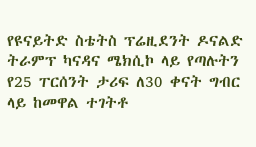የዩናይትድ ስቴትስ ፕሬዚደንት ዶናልድ ትራምፕ ካናዳና ሜክሲኮ ላይ የጣሉትን የ25 ፐርሰንት ታሪፍ ለ30 ቀናት ግብር ላይ ከመዋል ተገትቶ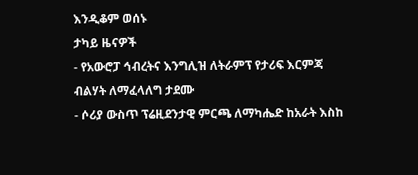እንዲቆም ወሰኑ
ታካይ ዜናዎች
- የአውሮፓ ኅብረትና እንግሊዝ ለትራምፕ የታሪፍ እርምጃ ብልሃት ለማፈላለግ ታደሙ
- ሶሪያ ውስጥ ፕሬዚደንታዊ ምርጫ ለማካሔድ ከአራት እስከ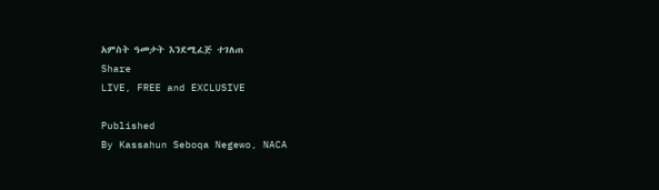አምስት ዓመታት እንደሚፈጅ ተገለጠ
Share
LIVE, FREE and EXCLUSIVE

Published
By Kassahun Seboqa Negewo, NACA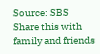Source: SBS
Share this with family and friends